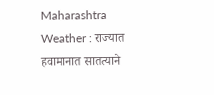Maharashtra Weather : राज्यात हवामानात सातत्याने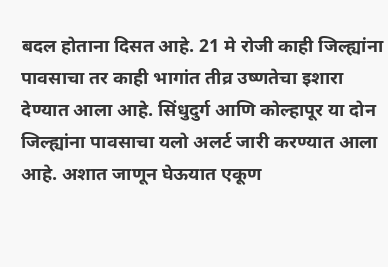बदल होताना दिसत आहे. 21 मे रोजी काही जिल्ह्यांना पावसाचा तर काही भागांत तीव्र उष्णतेचा इशारा देण्यात आला आहे. सिंधुदुर्ग आणि कोल्हापूर या दोन जिल्ह्यांना पावसाचा यलो अलर्ट जारी करण्यात आला आहे. अशात जाणून घेऊयात एकूण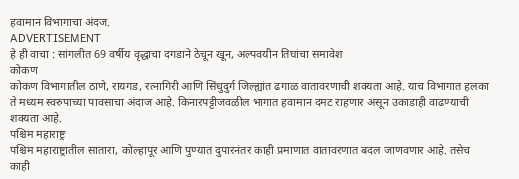हवामान विभागाचा अंदज.
ADVERTISEMENT
हे ही वाचा : सांगलीत 69 वर्षीय वृद्धाचा दगडाने ठेचून खून, अल्पवयीन तिघांचा समावेश
कोकण
कोकण विभागातील ठाणे, रायगड, रत्नागिरी आणि सिंधुदुर्ग जिल्ह्यांत ढगाळ वातावरणाची शक्यता आहे. याच विभागात हलका ते मध्यम स्वरुपाच्या पावसाचा अंदाज आहे. किनारपट्टीजवळील भागात हवामान दमट राहणार असून उकाडाही वाढण्याची शक्यता आहे.
पश्चिम महाराष्ट्र
पश्चिम महाराष्ट्रातील सातारा, कोल्हापूर आणि पुण्यात दुपारनंतर काही प्रमाणात वातावरणात बदल जाणवणार आहे. तसेच काही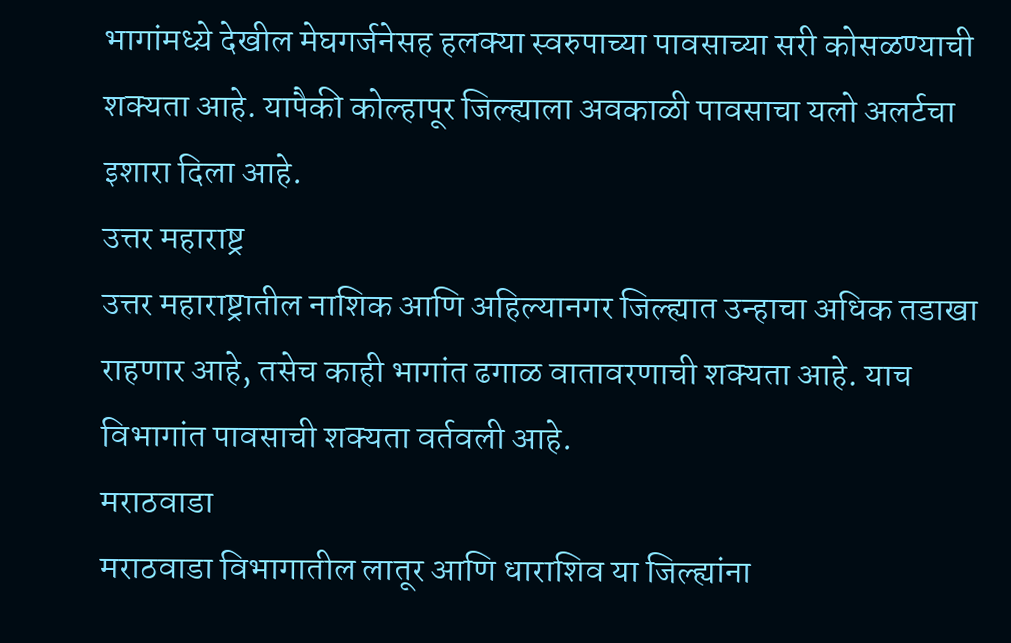भागांमध्य़े देखील मेघगर्जनेसह हलक्या स्वरुपाच्या पावसाच्या सरी कोसळण्याची शक्यता आहे. यापैकी कोल्हापूर जिल्ह्याला अवकाळी पावसाचा यलो अलर्टचा इशारा दिला आहे.
उत्तर महाराष्ट्र
उत्तर महाराष्ट्रातील नाशिक आणि अहिल्यानगर जिल्ह्यात उन्हाचा अधिक तडाखा राहणार आहे, तसेच काही भागांत ढगाळ वातावरणाची शक्यता आहे. याच विभागांत पावसाची शक्यता वर्तवली आहे.
मराठवाडा
मराठवाडा विभागातील लातूर आणि धाराशिव या जिल्ह्यांना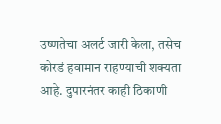उष्णतेचा अलर्ट जारी केला, तसेच कोरडं हवामान राहण्याची शक्यता आहे. दुपारनंतर काही ठिकाणी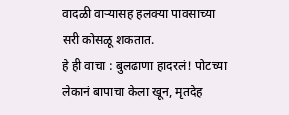वादळी वाऱ्यासह हलक्या पावसाच्या सरी कोसळू शकतात.
हे ही वाचा : बुलढाणा हादरलं! पोटच्या लेकानं बापाचा केला खून, मृतदेह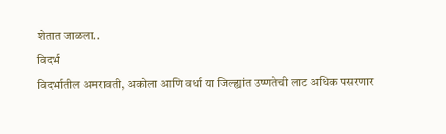शेतात जाळला..
विदर्भ
विदर्भातील अमरावती, अकोला आणि वर्धा या जिल्ह्यांत उष्णतेची लाट अधिक पसरणार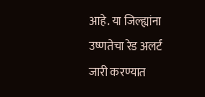आहे. या जिल्ह्यांना उष्णतेचा रेड अलर्ट जारी करण्यात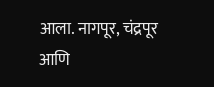आला. नागपूर, चंद्रपूर आणि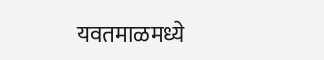यवतमाळमध्ये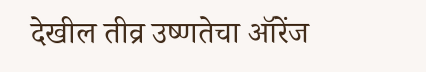देखील तीव्र उष्णतेचा ऑरेंज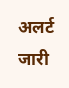अलर्ट जारी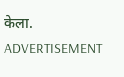केला.
ADVERTISEMENT